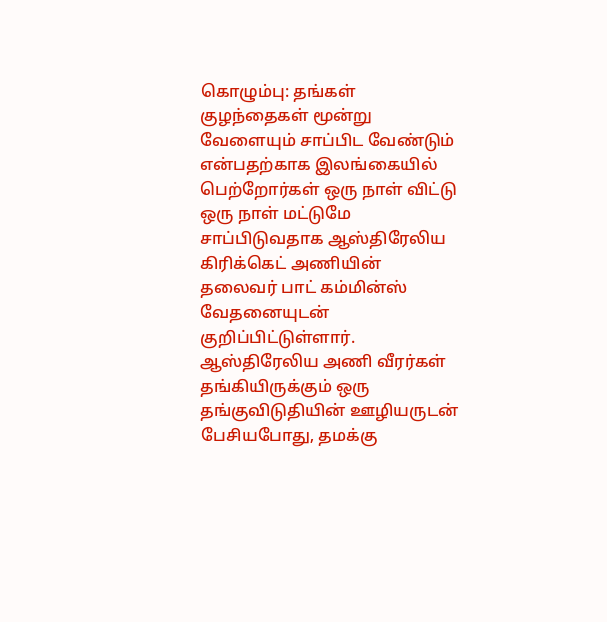கொழும்பு: தங்கள் குழந்தைகள் மூன்று வேளையும் சாப்பிட வேண்டும் என்பதற்காக இலங்கையில் பெற்றோர்கள் ஒரு நாள் விட்டு ஒரு நாள் மட்டுமே சாப்பிடுவதாக ஆஸ்திரேலிய கிரிக்கெட் அணியின் தலைவர் பாட் கம்மின்ஸ் வேதனையுடன் குறிப்பிட்டுள்ளார்.
ஆஸ்திரேலிய அணி வீரர்கள் தங்கியிருக்கும் ஒரு தங்குவிடுதியின் ஊழியருடன் பேசியபோது, தமக்கு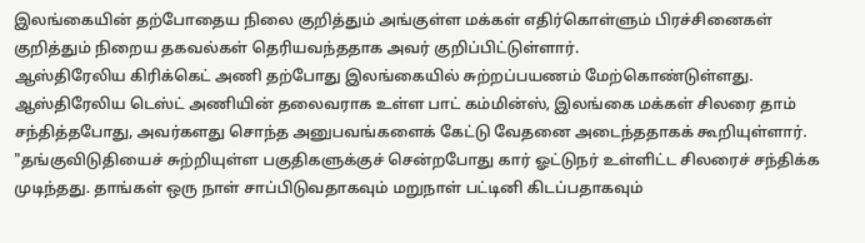இலங்கையின் தற்போதைய நிலை குறித்தும் அங்குள்ள மக்கள் எதிர்கொள்ளும் பிரச்சினைகள் குறித்தும் நிறைய தகவல்கள் தெரியவந்ததாக அவர் குறிப்பிட்டுள்ளார்.
ஆஸ்திரேலிய கிரிக்கெட் அணி தற்போது இலங்கையில் சுற்றப்பயணம் மேற்கொண்டுள்ளது.
ஆஸ்திரேலிய டெஸ்ட் அணியின் தலைவராக உள்ள பாட் கம்மின்ஸ், இலங்கை மக்கள் சிலரை தாம் சந்தித்தபோது, அவர்களது சொந்த அனுபவங்களைக் கேட்டு வேதனை அடைந்ததாகக் கூறியுள்ளார்.
"தங்குவிடுதியைச் சுற்றியுள்ள பகுதிகளுக்குச் சென்றபோது கார் ஓட்டுநர் உள்ளிட்ட சிலரைச் சந்திக்க முடிந்தது. தாங்கள் ஒரு நாள் சாப்பிடுவதாகவும் மறுநாள் பட்டினி கிடப்பதாகவும்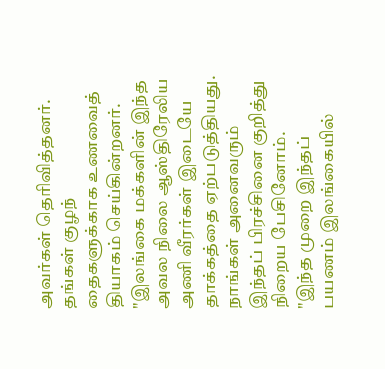அவர்கள் தெரிவித்தனர். தங்கள் குழந் தைகளுக்காக உணவைத் தியாகம் செய்கின்றனர்.
"இலங்கை மக்களின் இந்த அவல நிலை ஆஸ்திரேலிய அணி வீரர்கள் இடையே தாக்கத்தை ஏற்படுத்தியது. நாங்கள் அனைவரும் இந்தப் பிரச்சினை குறித்து நிறைய பேசினோம்.
"இந்த முறை இந்தப் பயணம் இலங்கையில்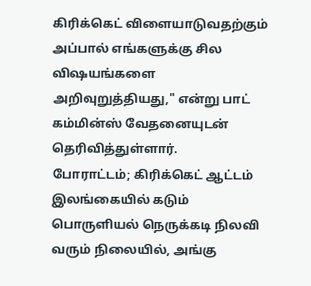கிரிக்கெட் விளையாடுவதற்கும் அப்பால் எங்களுக்கு சில விஷயங்களை அறிவுறுத்தியது," என்று பாட் கம்மின்ஸ் வேதனையுடன் தெரிவித்துள்ளார்.
போராட்டம்; கிரிக்கெட் ஆட்டம்
இலங்கையில் கடும் பொருளியல் நெருக்கடி நிலவி வரும் நிலையில், அங்கு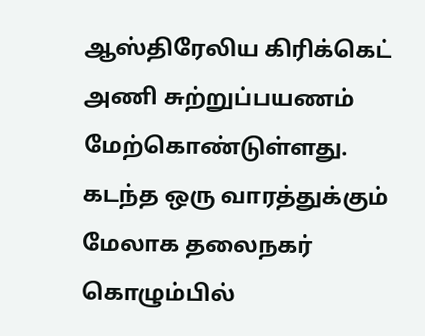ஆஸ்திரேலிய கிரிக்கெட் அணி சுற்றுப்பயணம் மேற்கொண்டுள்ளது.
கடந்த ஒரு வாரத்துக்கும் மேலாக தலைநகர் கொழும்பில்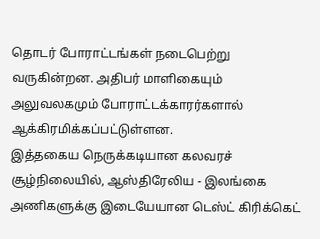தொடர் போராட்டங்கள் நடைபெற்று வருகின்றன. அதிபர் மாளிகையும் அலுவலகமும் போராட்டக்காரர்களால் ஆக்கிரமிக்கப்பட்டுள்ளன.
இத்தகைய நெருக்கடியான கலவரச் சூழ்நிலையில், ஆஸ்திரேலிய - இலங்கை அணிகளுக்கு இடையேயான டெஸ்ட் கிரிக்கெட்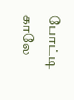போட்டி காலே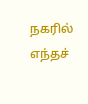நகரில் எந்தச்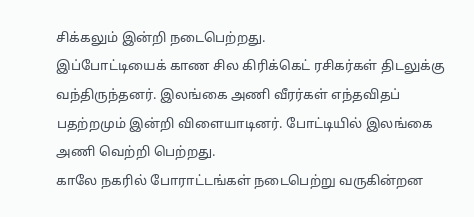சிக்கலும் இன்றி நடைபெற்றது.
இப்போட்டியைக் காண சில கிரிக்கெட் ரசிகர்கள் திடலுக்கு வந்திருந்தனர். இலங்கை அணி வீரர்கள் எந்தவிதப் பதற்றமும் இன்றி விளையாடினர். போட்டியில் இலங்கை அணி வெற்றி பெற்றது.
காலே நகரில் போராட்டங்கள் நடைபெற்று வருகின்றன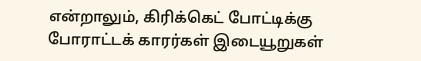என்றாலும், கிரிக்கெட் போட்டிக்கு போராட்டக் காரர்கள் இடையூறுகள்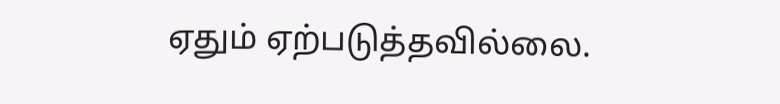ஏதும் ஏற்படுத்தவில்லை.